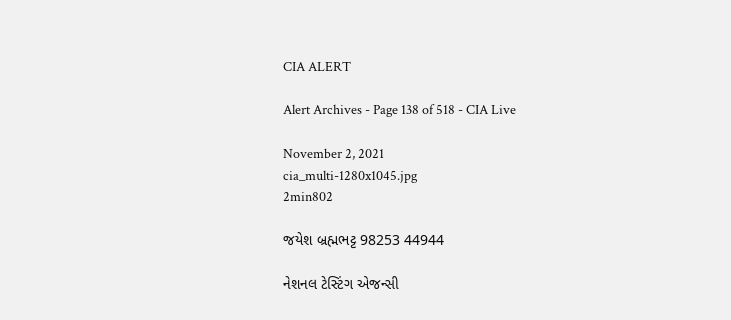CIA ALERT

Alert Archives - Page 138 of 518 - CIA Live

November 2, 2021
cia_multi-1280x1045.jpg
2min802

જયેશ બ્રહ્મભટ્ટ 98253 44944

નેશનલ ટેસ્ટિંગ એજન્સી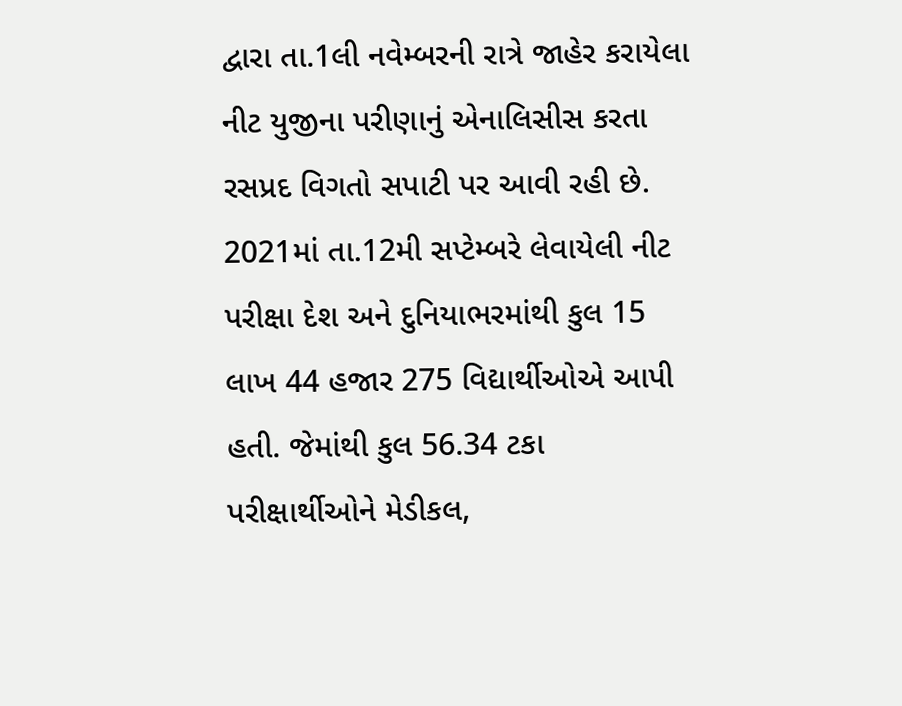દ્વારા તા.1લી નવેમ્બરની રાત્રે જાહેર કરાયેલા નીટ યુજીના પરીણાનું એનાલિસીસ કરતા રસપ્રદ વિગતો સપાટી પર આવી રહી છે. 2021માં તા.12મી સપ્ટેમ્બરે લેવાયેલી નીટ પરીક્ષા દેશ અને દુનિયાભરમાંથી કુલ 15 લાખ 44 હજાર 275 વિદ્યાર્થીઓએ આપી હતી. જેમાંથી કુલ 56.34 ટકા પરીક્ષાર્થીઓને મેડીકલ,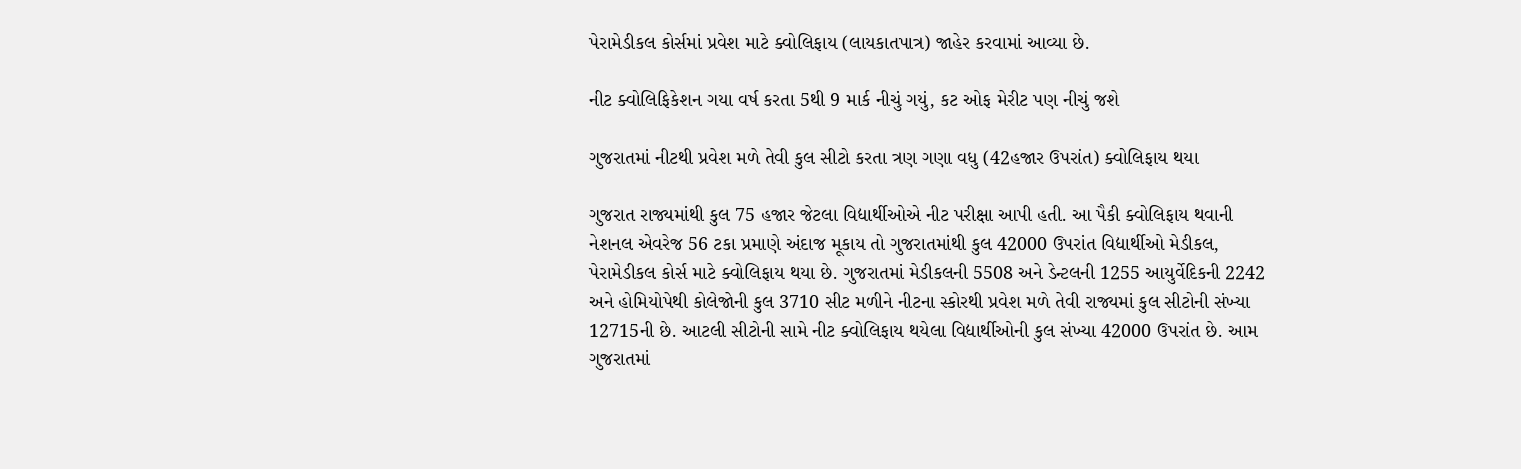પેરામેડીકલ કોર્સમાં પ્રવેશ માટે ક્વોલિફાય (લાયકાતપાત્ર) જાહેર કરવામાં આવ્યા છે.

નીટ ક્વોલિફિકેશન ગયા વર્ષ કરતા 5થી 9 માર્ક નીચું ગયું, કટ ઓફ મેરીટ પણ નીચું જશે

ગુજરાતમાં નીટથી પ્રવેશ મળે તેવી કુલ સીટો કરતા ત્રણ ગણા વધુ (42હજાર ઉપરાંત) ક્વોલિફાય થયા

ગુજરાત રાજ્યમાંથી કુલ 75 હજાર જેટલા વિદ્યાર્થીઓએ નીટ પરીક્ષા આપી હતી. આ પૈકી ક્વોલિફાય થવાની નેશનલ એવરેજ 56 ટકા પ્રમાણે અંદાજ મૂકાય તો ગુજરાતમાંથી કુલ 42000 ઉપરાંત વિદ્યાર્થીઓ મેડીકલ, પેરામેડીકલ કોર્સ માટે ક્વોલિફાય થયા છે. ગુજરાતમાં મેડીકલની 5508 અને ડેન્ટલની 1255 આયુર્વેદિકની 2242 અને હોમિયોપેથી કોલેજોની કુલ 3710 સીટ મળીને નીટના સ્કોરથી પ્રવેશ મળે તેવી રાજ્યમાં કુલ સીટોની સંખ્યા 12715ની છે. આટલી સીટોની સામે નીટ ક્વોલિફાય થયેલા વિદ્યાર્થીઓની કુલ સંખ્યા 42000 ઉપરાંત છે. આમ ગુજરાતમાં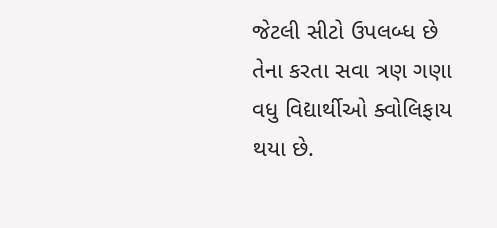જેટલી સીટો ઉપલબ્ધ છે તેના કરતા સવા ત્રણ ગણા વધુ વિદ્યાર્થીઓ ક્વોલિફાય થયા છે.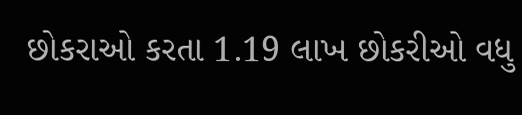છોકરાઓ કરતા 1.19 લાખ છોકરીઓ વધુ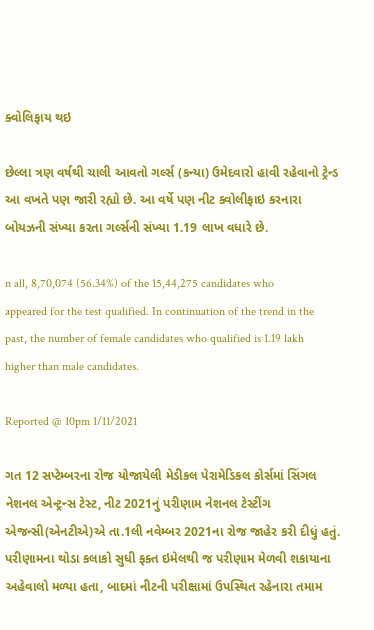ક્વોલિફાય થઇ

છેલ્લા ત્રણ વર્ષથી ચાલી આવતો ગર્લ્સ (કન્યા) ઉમેદવારો હાવી રહેવાનો ટ્રેન્ડ આ વખતે પણ જારી રહ્યો છે. આ વર્ષે પણ નીટ ક્વોલીફાઇ કરનારા બોયઝની સંખ્યા કરતા ગર્લ્સની સંખ્યા 1.19 લાખ વધારે છે.

n all, 8,70,074 (56.34%) of the 15,44,275 candidates who appeared for the test qualified. In continuation of the trend in the past, the number of female candidates who qualified is 1.19 lakh higher than male candidates.

Reported @ 10pm 1/11/2021

ગત 12 સપ્ટેમ્બરના રોજ યોજાયેલી મેડીકલ પેરામેડિકલ કોર્સમાં સિંગલ નેશનલ એન્ટ્રન્સ ટેસ્ટ, નીટ 2021નું પરીણામ નેશનલ ટેસ્ટીંગ એજન્સી(એનટીએ)એ તા.1લી નવેમ્બર 2021ના રોજ જાહેર કરી દીધું હતું. પરીણામના થોડા કલાકો સુધી ફક્ત ઇમેલથી જ પરીણામ મેળવી શકાયાના અહેવાલો મળ્યા હતા, બાદમાં નીટની પરીક્ષામાં ઉપસ્થિત રહેનારા તમામ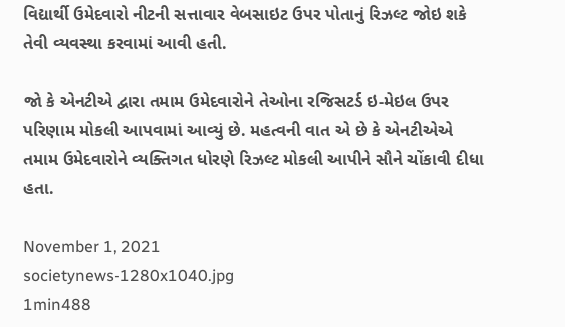વિદ્યાર્થી ઉમેદવારો નીટની સત્તાવાર વેબસાઇટ ઉપર પોતાનું રિઝલ્ટ જોઇ શકે તેવી વ્યવસ્થા કરવામાં આવી હતી.

જો કે એનટીએ દ્વારા તમામ ઉમેદવારોને તેઓના રજિસટર્ડ ઇ-મેઇલ ઉપર પરિણામ મોકલી આપવામાં આવ્યું છે. મહત્વની વાત એ છે કે એનટીએએ તમામ ઉમેદવારોને વ્યક્તિગત ધોરણે રિઝલ્ટ મોકલી આપીને સૌને ચોંકાવી દીધા હતા.

November 1, 2021
societynews-1280x1040.jpg
1min488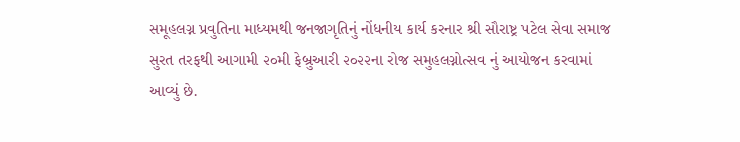સમૂહલગ્ન પ્રવુતિના માધ્યમથી જનજાગૃતિનું નોંધનીય કાર્ય કરનાર શ્રી સૌરાષ્ટ્ર પટેલ સેવા સમાજ સુરત તરફથી આગામી ૨૦મી ફેબ્રુઆરી ૨૦૨૨ના રોજ સમુહલગ્નોત્સવ નું આયોજન કરવામાં આવ્યું છે.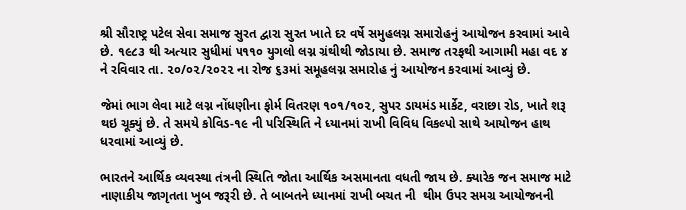શ્રી સૌરાષ્ટ્ર પટેલ સેવા સમાજ સુરત દ્વારા સુરત ખાતે દર વર્ષે સમુહલગ્ન સમારોહનું આયોજન કરવામાં આવે છે. ૧૯૮૩ થી અત્યાર સુધીમાં ૫૧૧૦ યુગલો લગ્ન ગ્રંથીથી જોડાયા છે. સમાજ તરફથી આગામી મહા વદ ૪ ને રવિવાર તા. ૨૦/૦૨/૨૦૨૨ ના રોજ ૬૩માં સમૂહલગ્ન સમારોહ નું આયોજન કરવામાં આવ્યું છે.

જેમાં ભાગ લેવા માટે લગ્ન નોંધણીના ફોર્મ વિતરણ ૧૦૧/૧૦૨, સુપર ડાયમંડ માર્કેટ, વરાછા રોડ, ખાતે શરૂ થઇ ચૂક્યું છે. તે સમયે કોવિડ-૧૯ ની પરિસ્થિતિ ને ધ્યાનમાં રાખી વિવિધ વિકલ્પો સાથે આયોજન હાથ ધરવામાં આવ્યું છે.

ભારતને આર્થિક વ્યવસ્થા તંત્રની સ્થિતિ જોતા આર્થિક અસમાનતા વધતી જાય છે. ક્યારેક જન સમાજ માટે નાણાકીય જાગૃતતા ખુબ જરૂરી છે. તે બાબતને ધ્યાનમાં રાખી બચત ની  થીમ ઉપર સમગ્ર આયોજનની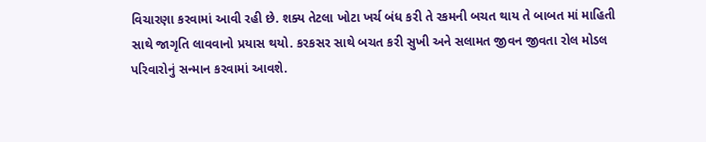વિચારણા કરવામાં આવી રહી છે. શક્ય તેટલા ખોટા ખર્ચ બંધ કરી તે રકમની બચત થાય તે બાબત માં માહિતી સાથે જાગૃતિ લાવવાનો પ્રયાસ થયો. કરકસર સાથે બચત કરી સુખી અને સલામત જીવન જીવતા રોલ મોડલ પરિવારોનું સન્માન કરવામાં આવશે.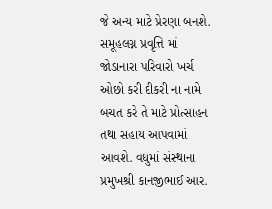જે અન્ય માટે પ્રેરણા બનશે. સમૂહલગ્ન પ્રવૃત્તિ માં જોડાનારા પરિવારો ખર્ચ ઓછો કરી દીકરી ના નામે બચત કરે તે માટે પ્રોત્સાહન તથા સહાય આપવામાં આવશે. વધુમાં સંસ્થાના પ્રમુખશ્રી કાનજીભાઈ આર.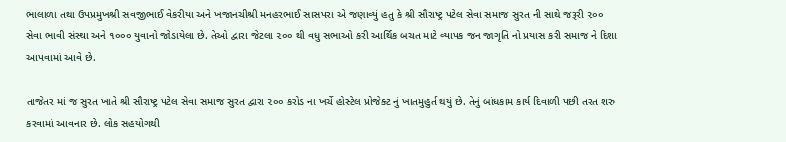ભાલાળા તથા ઉપપ્રમુખશ્રી સવજીભાઈ વેકરીયા અને ખજાનચીશ્રી મનહરભાઈ સાસપરા એ જણાવ્યું હતુ કે શ્રી સૌરાષ્ટ્ર પટેલ સેવા સમાજ સુરત ની સાથે જરૂરી ૨૦૦ સેવા ભાવી સંસ્થા અને ૧૦૦૦ યુવાનો જોડાયેલા છે. તેઓ દ્વારા જેટલા ૨૦૦ થી વધુ સભાઓ કરી આર્થિક બચત માટે વ્યાપક જન જાગૃતિ નો પ્રયાસ કરી સમાજ ને દિશા આપવામાં આવે છે.

તાજેતર માં જ સુરત ખાતે શ્રી સૌરાષ્ટ્ર પટેલ સેવા સમાજ સુરત દ્વારા ૨૦૦ કરોડ ના ખર્ચે હોસ્ટેલ પ્રોજેક્ટ નું ખાતમુહુર્ત થયું છે. તેનું બાંધકામ કાર્ય દિવાળી પછી તરત શરુ કરવામાં આવનાર છે. લોક સહયોગથી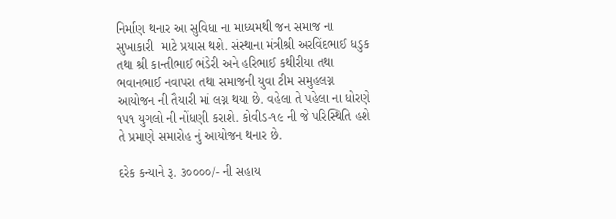નિર્માણ થનાર આ સુવિધા ના માધ્યમથી જન સમાજ ના સુખાકારી  માટે પ્રયાસ થશે. સંસ્થાના મંત્રીશ્રી અરવિંદભાઈ ધડુક તથા શ્રી કાન્તીભાઈ ભંડેરી અને હરિભાઈ કથીરીયા તથા ભવાનભાઈ નવાપરા તથા સમાજની યુવા ટીમ સમુહલગ્ન આયોજન ની તૈયારી માં લગ્ન થયા છે. વહેલા તે પહેલા ના ધોરણે ૧૫૧ યુગલો ની નોંધણી કરાશે. કોવીડ-૧૯ ની જે પરિસ્થિતિ હશે તે પ્રમાણે સમારોહ નું આયોજન થનાર છે.

દરેક કન્યાને રૂ. ૩૦૦૦૦/- ની સહાય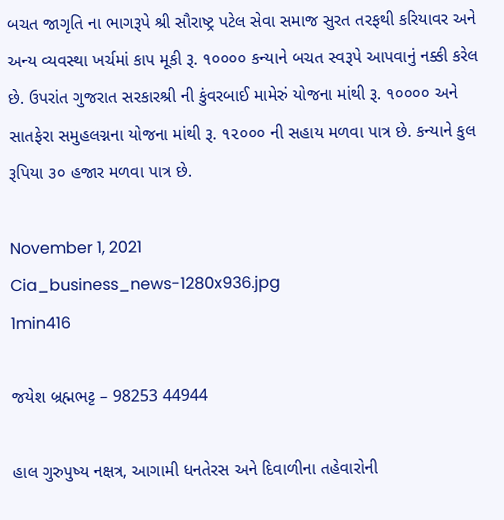બચત જાગૃતિ ના ભાગરૂપે શ્રી સૌરાષ્ટ્ર પટેલ સેવા સમાજ સુરત તરફથી કરિયાવર અને અન્ય વ્યવસ્થા ખર્ચમાં કાપ મૂકી રૂ. ૧૦૦૦૦ કન્યાને બચત સ્વરૂપે આપવાનું નક્કી કરેલ છે. ઉપરાંત ગુજરાત સરકારશ્રી ની કુંવરબાઈ મામેરું યોજના માંથી રૂ. ૧૦૦૦૦ અને સાતફેરા સમુહલગ્નના યોજના માંથી રૂ. ૧૨૦૦૦ ની સહાય મળવા પાત્ર છે. કન્યાને કુલ રૂપિયા ૩૦ હજાર મળવા પાત્ર છે.

November 1, 2021
Cia_business_news-1280x936.jpg
1min416

જયેશ બ્રહ્મભટ્ટ – 98253 44944

હાલ ગુરુપુષ્ય નક્ષત્ર, આગામી ધનતેરસ અને દિવાળીના તહેવારોની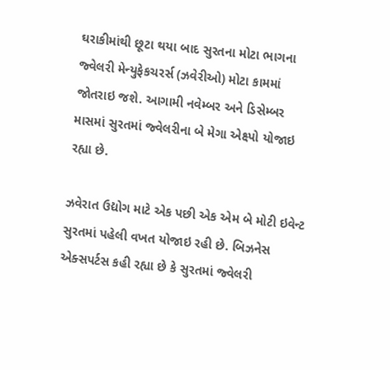ઘરાકીમાંથી છૂટા થયા બાદ સુરતના મોટા ભાગના જ્વેલરી મેન્યુફેકચરર્સ (ઝવેરીઓ) મોટા કામમાં જોતરાઇ જશે. આગામી નવેમ્બર અને ડિસેમ્બર માસમાં સુરતમાં જ્વેલરીના બે મેગા એક્ષ્પો યોજાઇ રહ્યા છે.

ઝવેરાત ઉદ્યોગ માટે એક પછી એક એમ બે મોટી ઇવેન્ટ સુરતમાં પહેલી વખત યોજાઇ રહી છે. બિઝનેસ એક્સપર્ટસ કહી રહ્યા છે કે સુરતમાં જ્વેલરી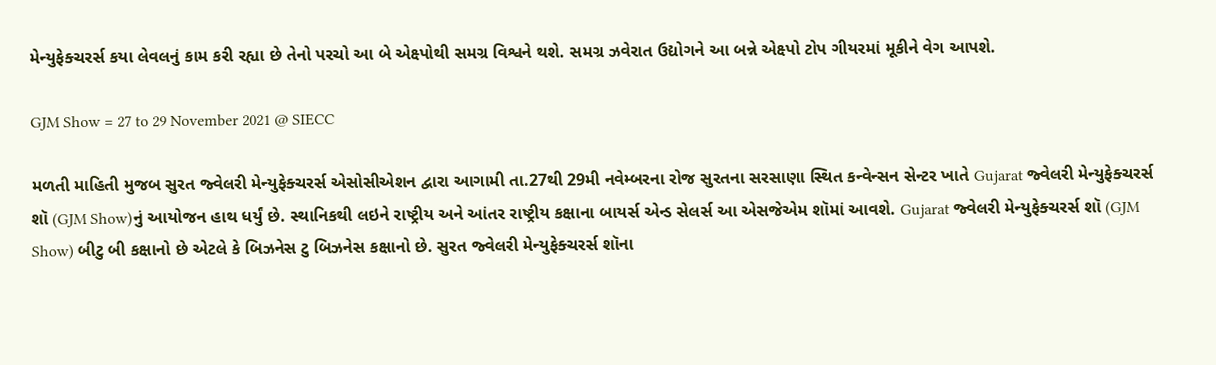મેન્યુફેક્ચરર્સ કયા લેવલનું કામ કરી રહ્યા છે તેનો પરચો આ બે એક્ષ્પોથી સમગ્ર વિશ્વને થશે. સમગ્ર ઝવેરાત ઉદ્યોગને આ બન્ને એક્ષ્પો ટોપ ગીયરમાં મૂકીને વેગ આપશે.

GJM Show = 27 to 29 November 2021 @ SIECC

મળતી માહિતી મુજબ સુરત જ્વેલરી મેન્યુફેક્ચરર્સ એસોસીએશન દ્વારા આગામી તા.27થી 29મી નવેમ્બરના રોજ સુરતના સરસાણા સ્થિત કન્વેન્સન સેન્ટર ખાતે Gujarat જ્વેલરી મેન્યુફેક્ચરર્સ શૉ (GJM Show)નું આયોજન હાથ ધર્યું છે. સ્થાનિકથી લઇને રાષ્ટ્રીય અને આંતર રાષ્ટ્રીય કક્ષાના બાયર્સ એન્ડ સેલર્સ આ એસજેએમ શૉમાં આવશે. Gujarat જ્વેલરી મેન્યુફેક્ચરર્સ શૉ (GJM Show) બીટુ બી કક્ષાનો છે એટલે કે બિઝનેસ ટુ બિઝનેસ કક્ષાનો છે. સુરત જ્વેલરી મેન્યુફેક્ચરર્સ શૉના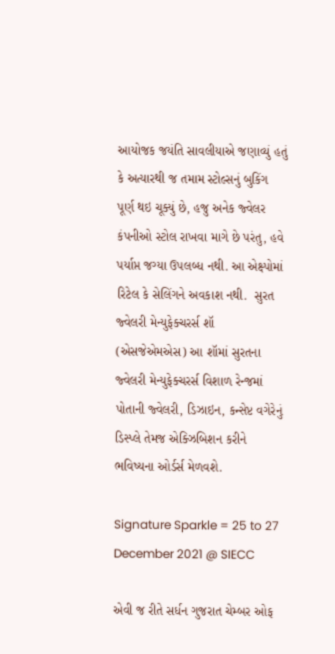આયોજક જયંતિ સાવલીયાએ જણાવ્યું હતું કે અત્યારથી જ તમામ સ્ટોલ્સનું બુકિંગ પૂર્ણ થઇ ચૂક્યું છે, હજુ અનેક જ્વેલર કંપનીઓ સ્ટોલ રાખવા માગે છે પરંતુ, હવે પર્યાપ્ત જગ્યા ઉપલબ્ધ નથી. આ એક્ષ્પોમાં રિટેલ કે સેલિંગને અવકાશ નથી.  સુરત જ્વેલરી મેન્યુફેક્ચરર્સ શૉ (એસજેએમએસ) આ શૉમાં સુરતના જ્વેલરી મેન્યુફેક્ચરર્સ વિશાળ રેન્જમાં પોતાની જ્વેલરી, ડિઝાઇન, કન્સેપ્ટ વગેરેનું ડિસ્પ્લે તેમજ એક્ઝિબિશન કરીને ભવિષ્યના ઓર્ડર્સ મેળવશે.

Signature Sparkle = 25 to 27 December 2021 @ SIECC

એવી જ રીતે સર્ધન ગુજરાત ચેમ્બર ઓફ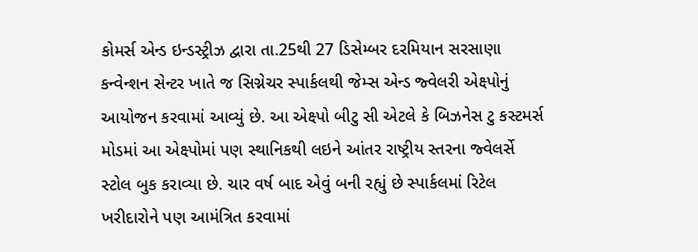કોમર્સ એન્ડ ઇન્ડસ્ટ્રીઝ દ્વારા તા.25થી 27 ડિસેમ્બર દરમિયાન સરસાણા કન્વેન્શન સેન્ટર ખાતે જ સિગ્નેચર સ્પાર્કલથી જેમ્સ એન્ડ જ્વેલરી એક્ષ્પોનું આયોજન કરવામાં આવ્યું છે. આ એક્ષ્પો બીટુ સી એટલે કે બિઝનેસ ટુ કસ્ટમર્સ મોડમાં આ એક્ષ્પોમાં પણ સ્થાનિકથી લઇને આંતર રાષ્ટ્રીય સ્તરના જ્વેલર્સે સ્ટોલ બુક કરાવ્યા છે. ચાર વર્ષ બાદ એવું બની રહ્યું છે સ્પાર્કલમાં રિટેલ ખરીદારોને પણ આમંત્રિત કરવામાં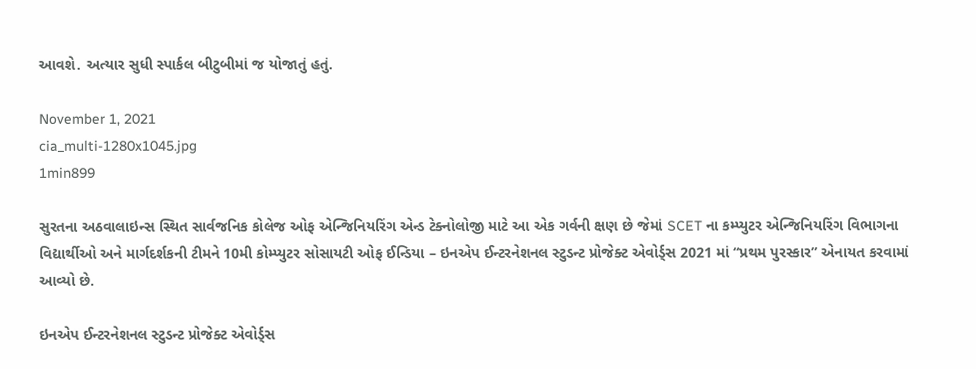આવશે. અત્યાર સુધી સ્પાર્કલ બીટુબીમાં જ યોજાતું હતું.

November 1, 2021
cia_multi-1280x1045.jpg
1min899

સુરતના અઠવાલાઇન્સ સ્થિત સાર્વજનિક કોલેજ ઓફ એન્જિનિયરિંગ એન્ડ ટેક્નોલોજી માટે આ એક ગર્વની ક્ષણ છે જેમાં SCET ના કમ્પ્યુટર એન્જિનિયરિંગ વિભાગના વિદ્યાર્થીઓ અને માર્ગદર્શકની ટીમને 10મી કોમ્પ્યુટર સોસાયટી ઓફ ઈન્ડિયા – ઇનએપ ઈન્ટરનેશનલ સ્ટુડન્ટ પ્રોજેક્ટ એવોર્ડ્સ 2021 માં “પ્રથમ પુરસ્કાર” એનાયત કરવામાં આવ્યો છે.

ઇનએપ ઈન્ટરનેશનલ સ્ટુડન્ટ પ્રોજેક્ટ એવોર્ડ્સ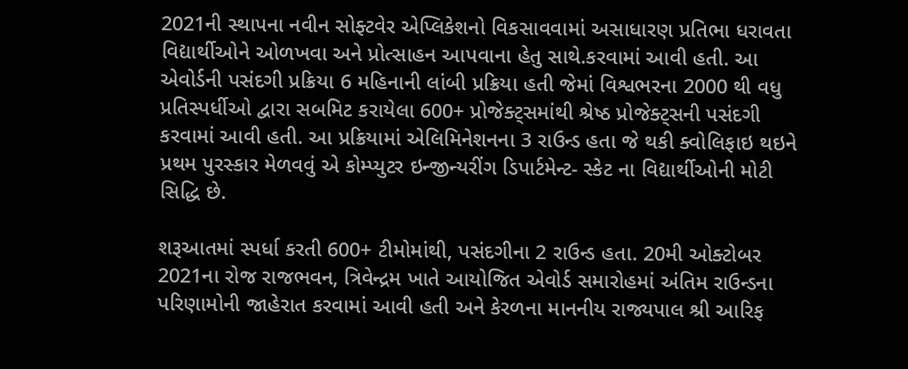2021ની સ્થાપના નવીન સોફ્ટવેર એપ્લિકેશનો વિકસાવવામાં અસાધારણ પ્રતિભા ધરાવતા વિદ્યાર્થીઓને ઓળખવા અને પ્રોત્સાહન આપવાના હેતુ સાથે.કરવામાં આવી હતી. આ એવોર્ડની પસંદગી પ્રક્રિયા 6 મહિનાની લાંબી પ્રક્રિયા હતી જેમાં વિશ્વભરના 2000 થી વધુ પ્રતિસ્પર્ધીઓ દ્વારા સબમિટ કરાયેલા 600+ પ્રોજેક્ટ્સમાંથી શ્રેષ્ઠ પ્રોજેક્ટ્સની પસંદગી કરવામાં આવી હતી. આ પ્રક્રિયામાં એલિમિનેશનના 3 રાઉન્ડ હતા જે થકી ક્વોલિફાઇ થઇને પ્રથમ પુરસ્કાર મેળવવું એ કોમ્પ્યુટર ઇન્જીન્યરીંગ ડિપાર્ટમેન્ટ- સ્કેટ ના વિદ્યાર્થીઓની મોટી સિદ્ધિ છે.

શરૂઆતમાં સ્પર્ધા કરતી 600+ ટીમોમાંથી, પસંદગીના 2 રાઉન્ડ હતા. 20મી ઓક્ટોબર 2021ના રોજ રાજભવન, ત્રિવેન્દ્રમ ખાતે આયોજિત એવોર્ડ સમારોહમાં અંતિમ રાઉન્ડના પરિણામોની જાહેરાત કરવામાં આવી હતી અને કેરળના માનનીય રાજ્યપાલ શ્રી આરિફ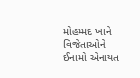મોહમ્મદ ખાને વિજેતાઓને ઈનામો એનાયત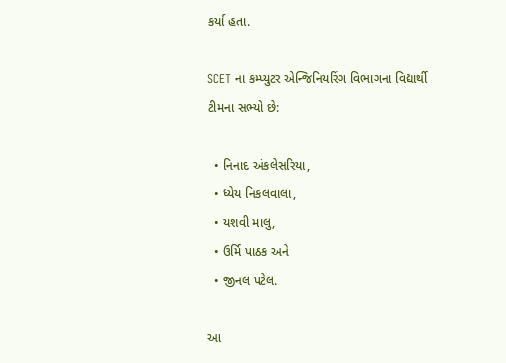કર્યા હતા.

SCET ના કમ્પ્યુટર એન્જિનિયરિંગ વિભાગના વિદ્યાર્થી ટીમના સભ્યો છે:

  • નિનાદ અંકલેસરિયા,
  • ધ્યેય નિકલવાલા,
  • યશવી માલુ,
  • ઉર્મિ પાઠક અને
  • જીનલ પટેલ.

આ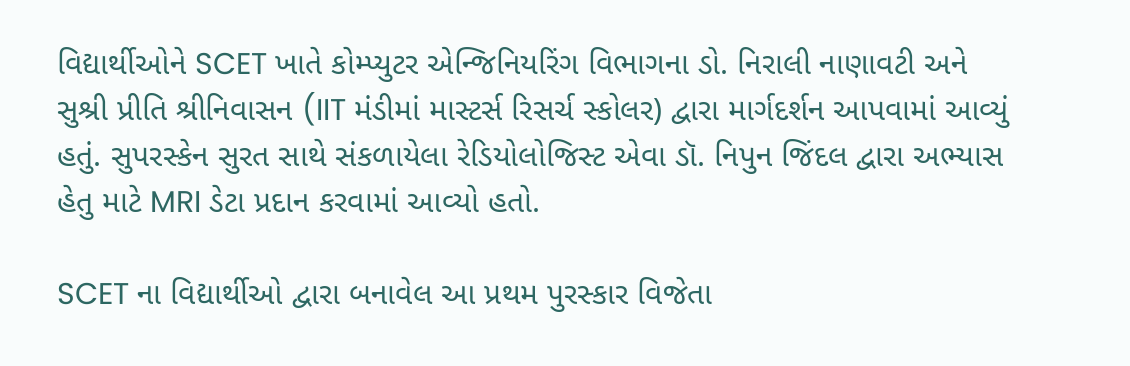વિદ્યાર્થીઓને SCET ખાતે કોમ્પ્યુટર એન્જિનિયરિંગ વિભાગના ડો. નિરાલી નાણાવટી અને સુશ્રી પ્રીતિ શ્રીનિવાસન (IIT મંડીમાં માસ્ટર્સ રિસર્ચ સ્કોલર) દ્વારા માર્ગદર્શન આપવામાં આવ્યું હતું. સુપરસ્કેન સુરત સાથે સંકળાયેલા રેડિયોલોજિસ્ટ એવા ડૉ. નિપુન જિંદલ દ્વારા અભ્યાસ હેતુ માટે MRI ડેટા પ્રદાન કરવામાં આવ્યો હતો.

SCET ના વિદ્યાર્થીઓ દ્વારા બનાવેલ આ પ્રથમ પુરસ્કાર વિજેતા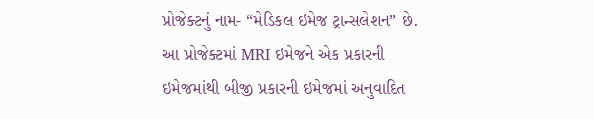પ્રોજેક્ટનું નામ- “મેડિકલ ઇમેજ ટ્રાન્સલેશન” છે. આ પ્રોજેક્ટમાં MRI ઇમેજને એક પ્રકારની ઇમેજમાંથી બીજી પ્રકારની ઇમેજમાં અનુવાદિત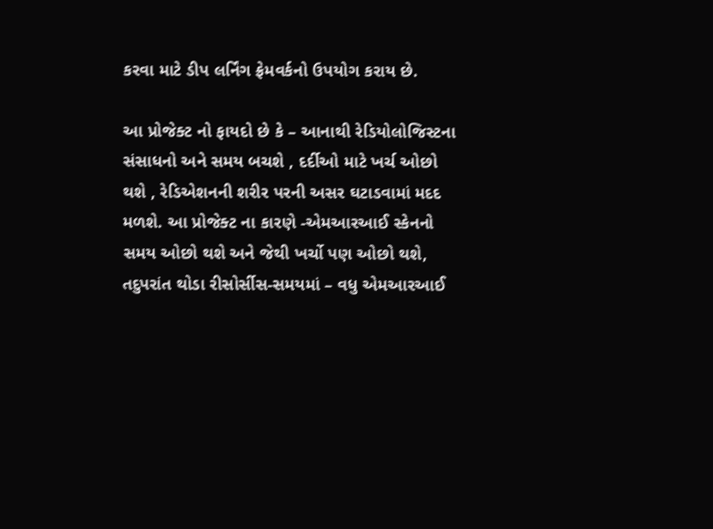કરવા માટે ડીપ લર્નિંગ ફ્રેમવર્કનો ઉપયોગ કરાય છે.

આ પ્રોજેક્ટ નો ફાયદો છે કે – આનાથી રેડિયોલોજિસ્ટના  સંસાધનો અને સમય બચશે , દર્દીઓ માટે ખર્ચ ઓછો થશે , રેડિએશનની શરીર પરની અસર ઘટાડવામાં મદદ મળશે. આ પ્રોજેક્ટ ના કારણે -એમઆરઆઈ સ્કેનનો સમય ઓછો થશે અને જેથી ખર્ચો પણ ઓછો થશે, તદુપરાંત થોડા રીસોર્સીસ-સમયમાં – વધુ એમઆરઆઈ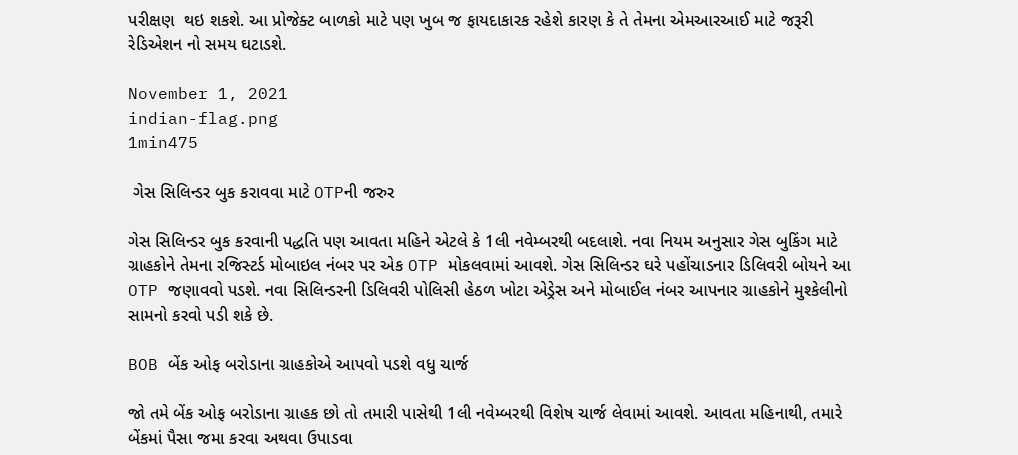પરીક્ષણ  થઇ શકશે. આ પ્રોજેક્ટ બાળકો માટે પણ ખુબ જ ફાયદાકારક રહેશે કારણ કે તે તેમના એમઆરઆઈ માટે જરૂરી રેડિએશન નો સમય ઘટાડશે.

November 1, 2021
indian-flag.png
1min475

 ગેસ સિલિન્ડર બુક કરાવવા માટે OTPની જરુર

ગેસ સિલિન્ડર બુક કરવાની પદ્ધતિ પણ આવતા મહિને એટલે કે 1લી નવેમ્બરથી બદલાશે. નવા નિયમ અનુસાર ગેસ બુકિંગ માટે ગ્રાહકોને તેમના રજિસ્ટર્ડ મોબાઇલ નંબર પર એક OTP મોકલવામાં આવશે. ગેસ સિલિન્ડર ઘરે પહોંચાડનાર ડિલિવરી બોયને આ OTP જણાવવો પડશે. નવા સિલિન્ડરની ડિલિવરી પોલિસી હેઠળ ખોટા એડ્રેસ અને મોબાઈલ નંબર આપનાર ગ્રાહકોને મુશ્કેલીનો સામનો કરવો પડી શકે છે.

BOB બેંક ઓફ બરોડાના ગ્રાહકોએ આપવો પડશે વધુ ચાર્જ

જો તમે બેંક ઓફ બરોડાના ગ્રાહક છો તો તમારી પાસેથી 1લી નવેમ્બરથી વિશેષ ચાર્જ લેવામાં આવશે. આવતા મહિનાથી, તમારે બેંકમાં પૈસા જમા કરવા અથવા ઉપાડવા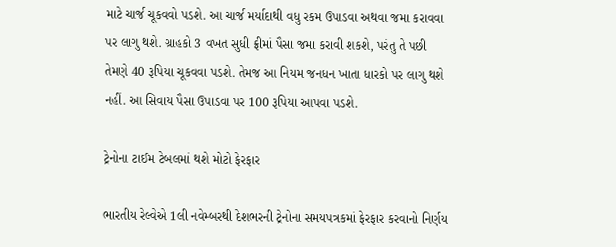માટે ચાર્જ ચૂકવવો પડશે. આ ચાર્જ મર્યાદાથી વધુ રકમ ઉપાડવા અથવા જમા કરાવવા પર લાગુ થશે. ગ્રાહકો 3 વખત સુધી ફ્રીમાં પૈસા જમા કરાવી શકશે, પરંતુ તે પછી તેમણે 40 રૂપિયા ચૂકવવા પડશે. તેમજ આ નિયમ જનધન ખાતા ધારકો પર લાગુ થશે નહીં. આ સિવાય પૈસા ઉપાડવા પર 100 રૂપિયા આપવા પડશે.

ટ્રેનોના ટાઈમ ટેબલમાં થશે મોટો ફેરફાર

ભારતીય રેલ્વેએ 1લી નવેમ્બરથી દેશભરની ટ્રેનોના સમયપત્રકમાં ફેરફાર કરવાનો નિર્ણય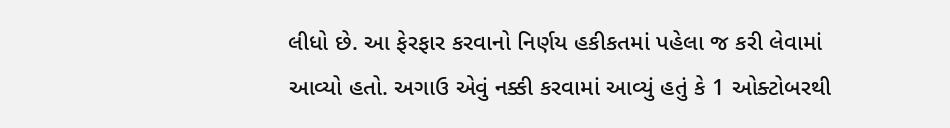લીધો છે. આ ફેરફાર કરવાનો નિર્ણય હકીકતમાં પહેલા જ કરી લેવામાં આવ્યો હતો. અગાઉ એવું નક્કી કરવામાં આવ્યું હતું કે 1 ઓક્ટોબરથી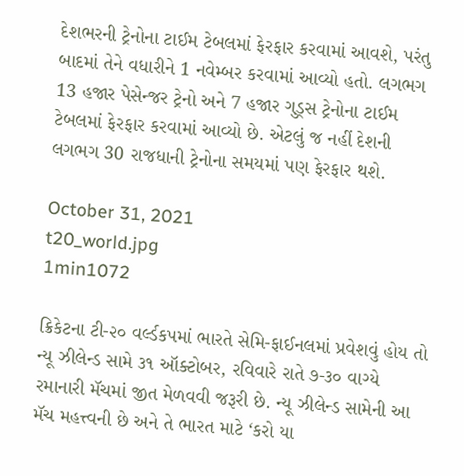દેશભરની ટ્રેનોના ટાઈમ ટેબલમાં ફેરફાર કરવામાં આવશે, પરંતુ બાદમાં તેને વધારીને 1 નવેમ્બર કરવામાં આવ્યો હતો. લગભગ 13 હજાર પેસેન્જર ટ્રેનો અને 7 હજાર ગુડ્સ ટ્રેનોના ટાઈમ ટેબલમાં ફેરફાર કરવામાં આવ્યો છે. એટલું જ નહીં દેશની લગભગ 30 રાજધાની ટ્રેનોના સમયમાં પણ ફેરફાર થશે.

October 31, 2021
t20_world.jpg
1min1072

ક્રિકેટના ટી-૨૦ વર્લ્ડકપમાં ભારતે સેમિ-ફાઈનલમાં પ્રવેશવું હોય તો ન્યૂ ઝીલેન્ડ સામે ૩૧ ઑક્ટોબર, રવિવારે રાતે ૭-૩૦ વાગ્યે રમાનારી મૅચમાં જીત મેળવવી જરૂરી છે. ન્યૂ ઝીલેન્ડ સામેની આ મૅચ મહત્ત્વની છે અને તે ભારત માટે ‘કરો યા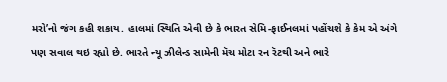મરો’નો જંગ કહી શકાય. હાલમાં સ્થિતિ એવી છે કે ભારત સેમિ-ફાઈનલમાં પહોંચશે કે કેમ એ અંગે પણ સવાલ થઇ રહ્યો છે. ભારતે ન્યૂ ઝીલેન્ડ સામેની મૅચ મોટા રન રૅટથી અને ભારે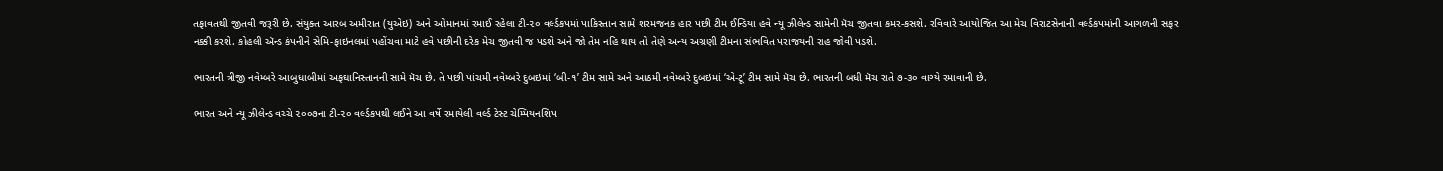તફાવતથી જીતવી જરૂરી છે. સંયુક્ત આરબ અમીરાત (યુએઇ) અને ઓમાનમાં રમાઈ રહેલા ટી-૨૦ વર્લ્ડકપમાં પાકિસ્તાન સામે શરમજનક હાર પછી ટીમ ઈન્ડિયા હવે ન્યૂ ઝીલેન્ડ સામેની મૅચ જીતવા કમર-કસશે. રવિવારે આયોજિત આ મેચ વિરાટસેનાની વર્લ્ડકપમાંની આગળની સફર નક્કી કરશે. કોહલી ઍન્ડ કંપનીને સેમિ-ફાઇનલમાં પહોંચવા માટે હવે પછીની દરેક મેચ જીતવી જ પડશે અને જો તેમ નહિ થાય તો તેણે અન્ય અગ્રણી ટીમના સંભવિત પરાજયની રાહ જોવી પડશે.

ભારતની ત્રીજી નવેમ્બરે આબુધાબીમાં અફઘાનિસ્તાનની સામે મૅચ છે. તે પછી પાંચમી નવેમ્બરે દુબઇમાં ‘બી-૧’ ટીમ સામે અને આઠમી નવેમ્બરે દુબઇમાં ‘એ-ટૂ’ ટીમ સામે મૅચ છે. ભારતની બધી મૅચ રાતે ૭-૩૦ વાગ્યે રમાવાની છે.

ભારત અને ન્યૂ ઝીલેન્ડ વચ્ચે ૨૦૦૭ના ટી-૨૦ વર્લ્ડકપથી લઈને આ વર્ષે રમાયેલી વર્લ્ડ ટેસ્ટ ચેમ્પિયનશિપ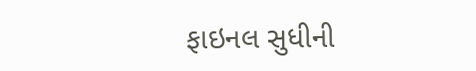ફાઇનલ સુધીની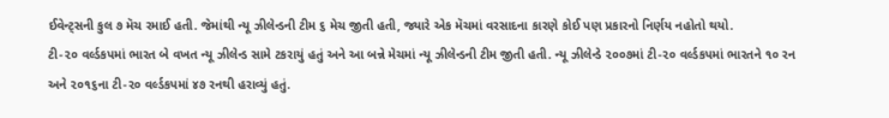ઈવેન્ટ્સની કુલ ૭ મૅચ રમાઈ હતી. જેમાંથી ન્યૂ ઝીલેન્ડની ટીમ ૬ મેચ જીતી હતી, જ્યારે એક મૅચમાં વરસાદના કારણે કોઈ પણ પ્રકારનો નિર્ણય નહોતો થયો.
ટી-૨૦ વર્લ્ડકપમાં ભારત બે વખત ન્યૂ ઝીલેન્ડ સામે ટકરાયું હતું અને આ બન્ને મેચમાં ન્યૂ ઝીલેન્ડની ટીમ જીતી હતી. ન્યૂ ઝીલેન્ડે ૨૦૦૭માં ટી-૨૦ વર્લ્ડકપમાં ભારતને ૧૦ રન અને ૨૦૧૬ના ટી-૨૦ વર્લ્ડકપમાં ૪૭ રનથી હરાવ્યું હતું.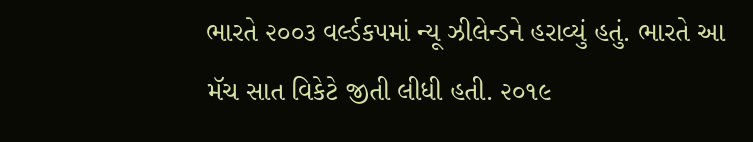ભારતે ૨૦૦૩ વર્લ્ડકપમાં ન્યૂ ઝીલેન્ડને હરાવ્યું હતું. ભારતે આ મૅચ સાત વિકેટે જીતી લીધી હતી. ૨૦૧૯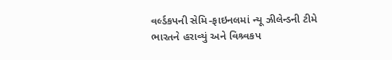વર્લ્ડકપની સેમિ-ફાઇનલમાં ન્યૂ ઝીલેન્ડની ટીમે ભારતને હરાવ્યું અને વિશ્ર્વકપ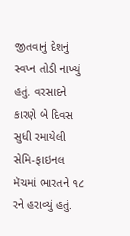જીતવાનું દેશનું સ્વપ્ન તોડી નાખ્યું હતું. વરસાદને કારણે બે દિવસ સુધી રમાયેલી સેમિ-ફાઇનલ મૅચમાં ભારતને ૧૮ રને હરાવ્યું હતું.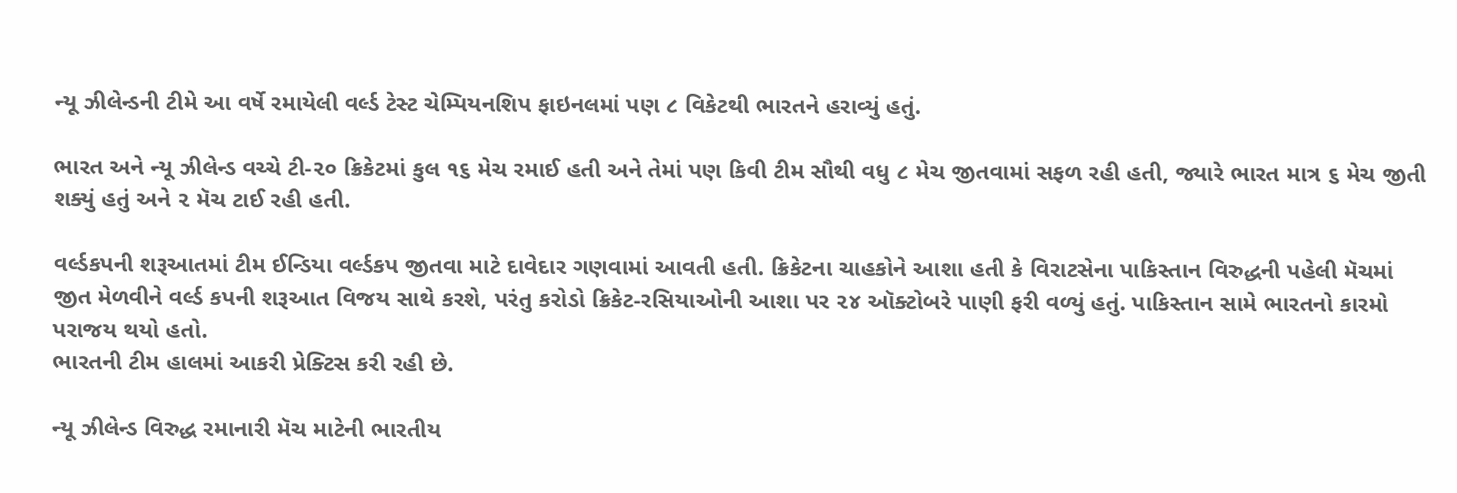ન્યૂ ઝીલેન્ડની ટીમે આ વર્ષે રમાયેલી વર્લ્ડ ટેસ્ટ ચેમ્પિયનશિપ ફાઇનલમાં પણ ૮ વિકેટથી ભારતને હરાવ્યું હતું.

ભારત અને ન્યૂ ઝીલેન્ડ વચ્ચે ટી-૨૦ ક્રિકેટમાં કુલ ૧૬ મેચ રમાઈ હતી અને તેમાં પણ કિવી ટીમ સૌથી વધુ ૮ મેચ જીતવામાં સફળ રહી હતી, જ્યારે ભારત માત્ર ૬ મેચ જીતી શક્યું હતું અને ૨ મૅચ ટાઈ રહી હતી.

વર્લ્ડકપની શરૂઆતમાં ટીમ ઈન્ડિયા વર્લ્ડકપ જીતવા માટે દાવેદાર ગણવામાં આવતી હતી. ક્રિકેટના ચાહકોને આશા હતી કે વિરાટસેના પાકિસ્તાન વિરુદ્ધની પહેલી મૅચમાં જીત મેળવીને વર્લ્ડ કપની શરૂઆત વિજય સાથે કરશે, પરંતુ કરોડો ક્રિકેટ-રસિયાઓની આશા પર ૨૪ ઑક્ટોબરે પાણી ફરી વળ્યું હતું. પાકિસ્તાન સામે ભારતનો કારમો પરાજય થયો હતો.
ભારતની ટીમ હાલમાં આકરી પ્રેક્ટિસ કરી રહી છે.

ન્યૂ ઝીલેન્ડ વિરુદ્ધ રમાનારી મૅચ માટેની ભારતીય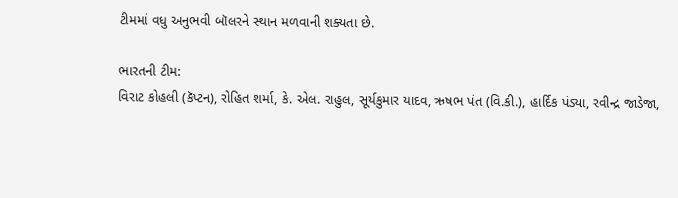ટીમમાં વધુ અનુભવી બૉલરને સ્થાન મળવાની શક્યતા છે.

ભારતની ટીમ:
વિરાટ કોહલી (કૅપ્ટન), રોહિત શર્મા, કે. એલ. રાહુલ, સૂર્યકુમાર યાદવ, ઋષભ પંત (વિ.કી.), હાર્દિક પંડ્યા, રવીન્દ્ર જાડેજા,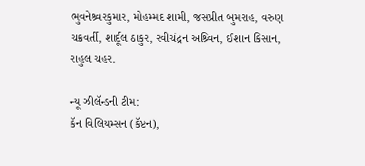ભુવનેશ્ર્વરકુમાર, મોહમ્મદ શામી, જસપ્રીત બુમરાહ, વરુણ ચક્રવર્તી, શાર્દૂલ ઠાકુર, રવીચંદ્રન અશ્ર્વિન, ઈશાન કિસાન, રાહુલ ચહર.

ન્યૂ ઝીલૅન્ડની ટીમ:
કૅન વિલિયમ્સન (કૅપ્ટન),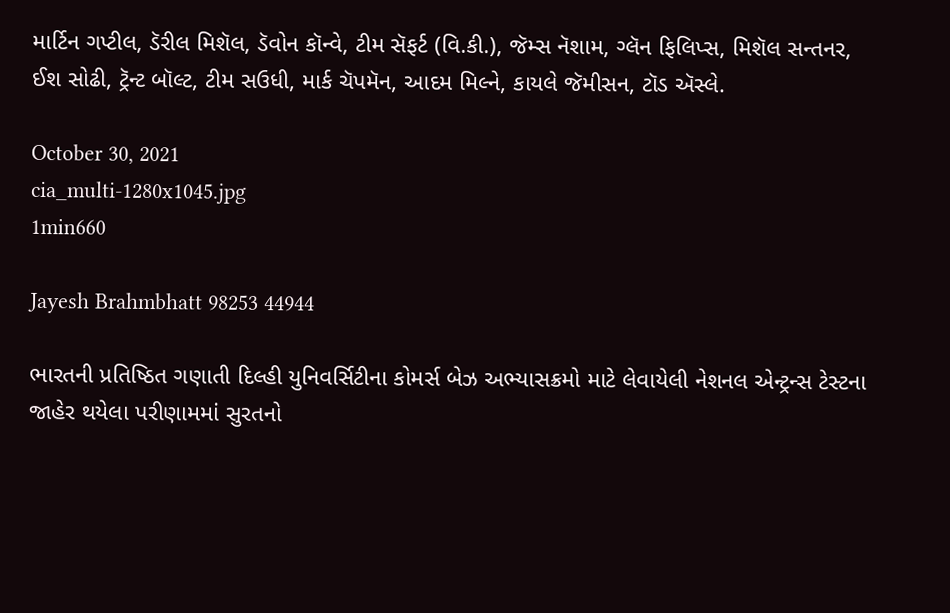માર્ટિન ગપ્ટીલ, ડૅરીલ મિશૅલ, ડૅવોન કૉન્વે, ટીમ સૅફર્ટ (વિ.કી.), જૅમ્સ નૅશામ, ગ્લૅન ફિલિપ્સ, મિશૅલ સન્તનર, ઈશ સોઢી, ટ્રૅન્ટ બૉલ્ટ, ટીમ સઉધી, માર્ક ચૅપમૅન, આદમ મિલ્ને, કાયલે જૅમીસન, ટૉડ ઍસ્લે.

October 30, 2021
cia_multi-1280x1045.jpg
1min660

Jayesh Brahmbhatt 98253 44944

ભારતની પ્રતિષ્ઠિત ગણાતી દિલ્હી યુનિવર્સિટીના કોમર્સ બેઝ અભ્યાસક્રમો માટે લેવાયેલી નેશનલ એન્ટ્રન્સ ટેસ્ટના જાહેર થયેલા પરીણામમાં સુરતનો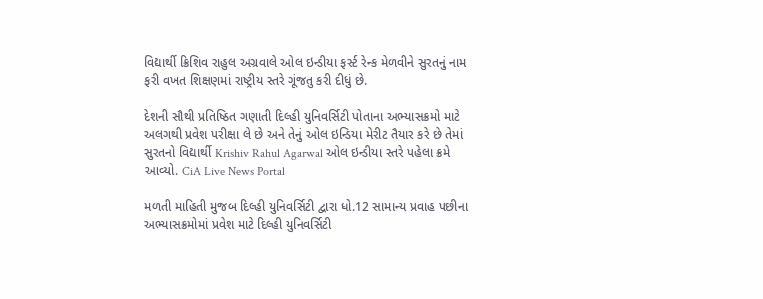વિદ્યાર્થી ક્રિશિવ રાહુલ અગ્રવાલે ઓલ ઇન્ડીયા ફર્સ્ટ રેન્ક મેળવીને સુરતનું નામ ફરી વખત શિક્ષણમાં રાષ્ટ્રીય સ્તરે ગૂંજતુ કરી દીધું છે.

દેશની સૌથી પ્રતિષ્ઠિત ગણાતી દિલ્હી યુનિવર્સિટી પોતાના અભ્યાસક્રમો માટે અલગથી પ્રવેશ પરીક્ષા લે છે અને તેનું ઓલ ઇન્ડિયા મેરીટ તૈયાર કરે છે તેમાં સુરતનો વિદ્યાર્થી Krishiv Rahul Agarwal ઓલ ઇન્ડીયા સ્તરે પહેલા ક્રમે આવ્યો. CiA Live News Portal

મળતી માહિતી મુજબ દિલ્હી યુનિવર્સિટી દ્વારા ધો.12 સામાન્ય પ્રવાહ પછીના અભ્યાસક્રમોમાં પ્રવેશ માટે દિલ્હી યુનિવર્સિટી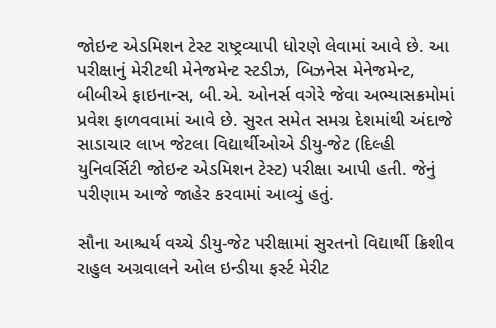જોઇન્ટ એડમિશન ટેસ્ટ રાષ્ટ્રવ્યાપી ધોરણે લેવામાં આવે છે. આ પરીક્ષાનું મેરીટથી મેનેજમેન્ટ સ્ટડીઝ, બિઝનેસ મેનેજમેન્ટ, બીબીએ ફાઇનાન્સ, બી.એ. ઓનર્સ વગેરે જેવા અભ્યાસક્રમોમાં પ્રવેશ ફાળવવામાં આવે છે. સુરત સમેત સમગ્ર દેશમાંથી અંદાજે સાડાચાર લાખ જેટલા વિદ્યાર્થીઓએ ડીયુ-જેટ (દિલ્હી યુનિવર્સિટી જોઇન્ટ એડમિશન ટેસ્ટ) પરીક્ષા આપી હતી. જેનું પરીણામ આજે જાહેર કરવામાં આવ્યું હતું.

સૌના આશ્ચર્ય વચ્ચે ડીયુ-જેટ પરીક્ષામાં સુરતનો વિદ્યાર્થી ક્રિશીવ રાહુલ અગ્રવાલને ઓલ ઇન્ડીયા ફર્સ્ટ મેરીટ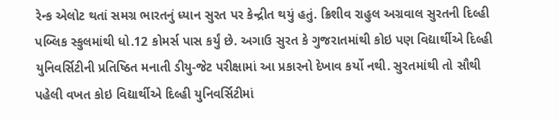રેન્ક એલોટ થતાં સમગ્ર ભારતનું ધ્યાન સુરત પર કેન્દ્રીત થયું હતું. ક્રિશીવ રાહુલ અગ્રવાલ સુરતની દિલ્હી પબ્લિક સ્કુલમાંથી ધો.12 કોમર્સ પાસ કર્યું છે. અગાઉ સુરત કે ગુજરાતમાંથી કોઇ પણ વિદ્યાર્થીએ દિલ્હી યુનિવર્સિટીની પ્રતિષ્ઠિત મનાતી ડીયુ-જેટ પરીક્ષામાં આ પ્રકારનો દેખાવ કર્યો નથી. સુરતમાંથી તો સૌથી પહેલી વખત કોઇ વિદ્યાર્થીએ દિલ્હી યુનિવર્સિટીમાં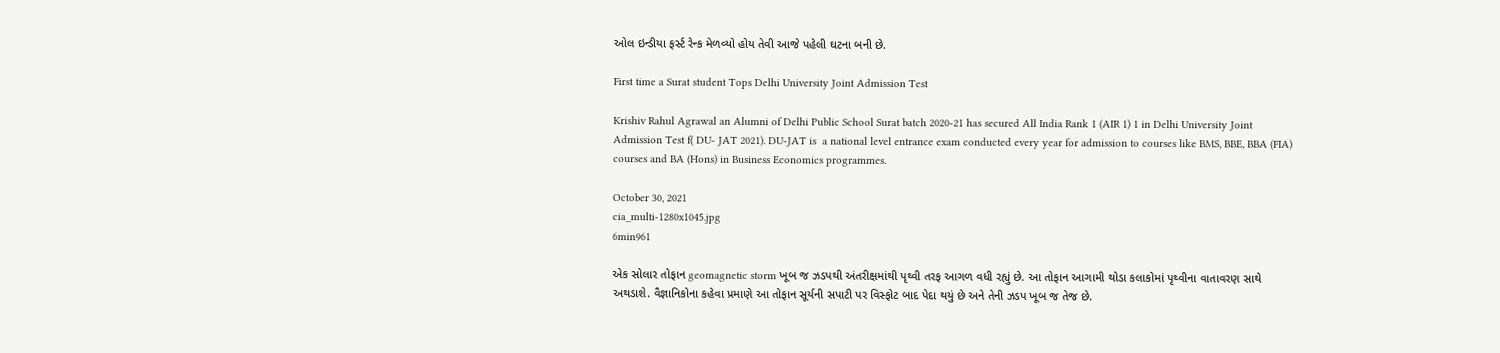ઓલ ઇન્ડીયા ફર્સ્ટ રેન્ક મેળવ્યો હોય તેવી આજે પહેલી ઘટના બની છે.

First time a Surat student Tops Delhi University Joint Admission Test

Krishiv Rahul Agrawal an Alumni of Delhi Public School Surat batch 2020-21 has secured All India Rank 1 (AIR 1) 1 in Delhi University Joint Admission Test f( DU- JAT 2021). DU-JAT is  a national level entrance exam conducted every year for admission to courses like BMS, BBE, BBA (FIA) courses and BA (Hons) in Business Economics programmes.

October 30, 2021
cia_multi-1280x1045.jpg
6min961

એક સોલાર તોફાન geomagnetic storm ખૂબ જ ઝડપથી અંતરીક્ષમાંથી પૃથ્વી તરફ આગળ વધી રહ્યું છે. આ તોફાન આગામી થોડા કલાકોમાં પૃથ્વીના વાતાવરણ સાથે અથડાશે. વૈજ્ઞાનિકોના કહેવા પ્રમાણે આ તોફાન સૂર્યની સપાટી પર વિસ્ફોટ બાદ પેદા થયું છે અને તેની ઝડપ ખૂબ જ તેજ છે.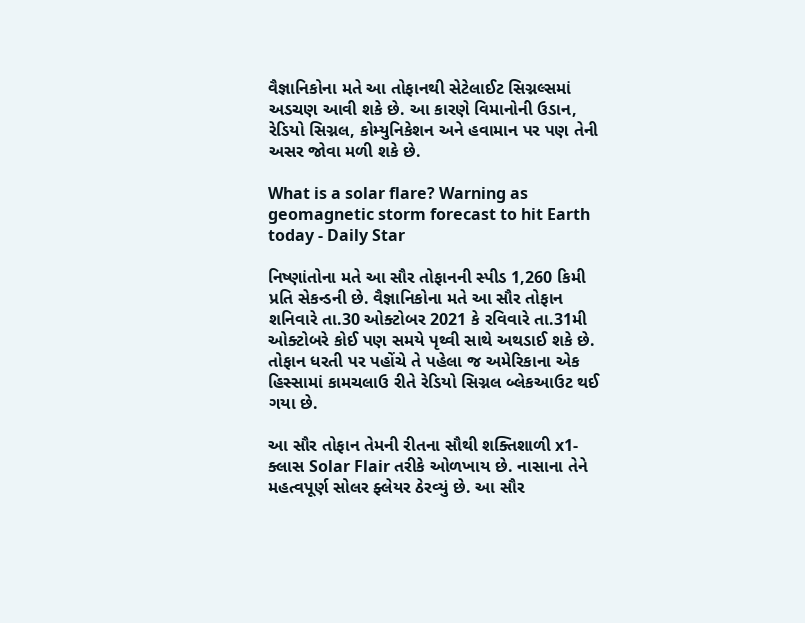વૈજ્ઞાનિકોના મતે આ તોફાનથી સેટેલાઈટ સિગ્નલ્સમાં અડચણ આવી શકે છે. આ કારણે વિમાનોની ઉડાન, રેડિયો સિગ્નલ, કોમ્યુનિકેશન અને હવામાન પર પણ તેની અસર જોવા મળી શકે છે.

What is a solar flare? Warning as geomagnetic storm forecast to hit Earth  today - Daily Star

નિષ્ણાંતોના મતે આ સૌર તોફાનની સ્પીડ 1,260 કિમી પ્રતિ સેકન્ડની છે. વૈજ્ઞાનિકોના મતે આ સૌર તોફાન શનિવારે તા.30 ઓક્ટોબર 2021 કે રવિવારે તા.31મી ઓક્ટોબરે કોઈ પણ સમયે પૃથ્વી સાથે અથડાઈ શકે છે. તોફાન ધરતી પર પહોંચે તે પહેલા જ અમેરિકાના એક હિસ્સામાં કામચલાઉ રીતે રેડિયો સિગ્નલ બ્લેકઆઉટ થઈ ગયા છે.

આ સૌર તોફાન તેમની રીતના સૌથી શક્તિશાળી x1-ક્લાસ Solar Flair તરીકે ઓળખાય છે. નાસાના તેને મહત્વપૂર્ણ સોલર ફ્લેયર ઠેરવ્યું છે. આ સૌર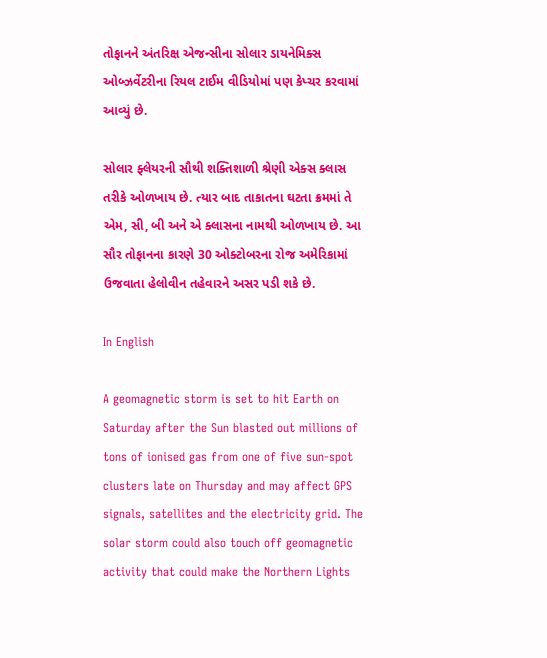તોફાનને અંતરિક્ષ એજન્સીના સોલાર ડાયનેમિક્સ ઓબ્ઝર્વેટરીના રિયલ ટાઈમ વીડિયોમાં પણ કેપ્ચર કરવામાં આવ્યું છે.

સોલાર ફ્લેયરની સૌથી શક્તિશાળી શ્રેણી એક્સ ક્લાસ તરીકે ઓળખાય છે. ત્યાર બાદ તાકાતના ઘટતા ક્રમમાં તે એમ, સી, બી અને એ ક્લાસના નામથી ઓળખાય છે. આ સૌર તોફાનના કારણે 30 ઓક્ટોબરના રોજ અમેરિકામાં ઉજવાતા હેલોવીન તહેવારને અસર પડી શકે છે.

In English

A geomagnetic storm is set to hit Earth on Saturday after the Sun blasted out millions of tons of ionised gas from one of five sun-spot clusters late on Thursday and may affect GPS signals, satellites and the electricity grid. The solar storm could also touch off geomagnetic activity that could make the Northern Lights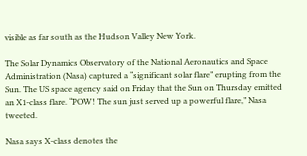visible as far south as the Hudson Valley New York.

The Solar Dynamics Observatory of the National Aeronautics and Space Administration (Nasa) captured a “significant solar flare” erupting from the Sun. The US space agency said on Friday that the Sun on Thursday emitted an X1-class flare. “POW! The sun just served up a powerful flare,” Nasa tweeted.

Nasa says X-class denotes the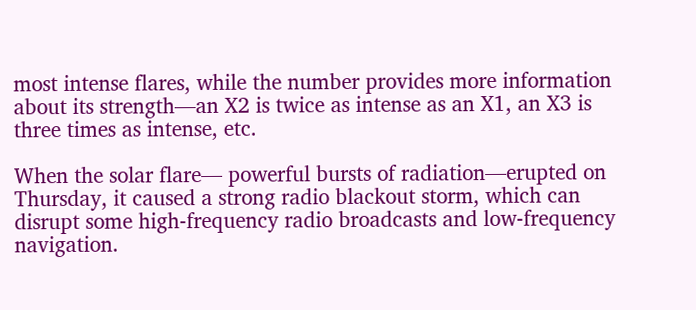most intense flares, while the number provides more information about its strength—an X2 is twice as intense as an X1, an X3 is three times as intense, etc.

When the solar flare— powerful bursts of radiation—erupted on Thursday, it caused a strong radio blackout storm, which can disrupt some high-frequency radio broadcasts and low-frequency navigation.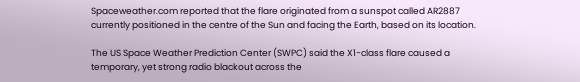Spaceweather.com reported that the flare originated from a sunspot called AR2887 currently positioned in the centre of the Sun and facing the Earth, based on its location.

The US Space Weather Prediction Center (SWPC) said the X1-class flare caused a temporary, yet strong radio blackout across the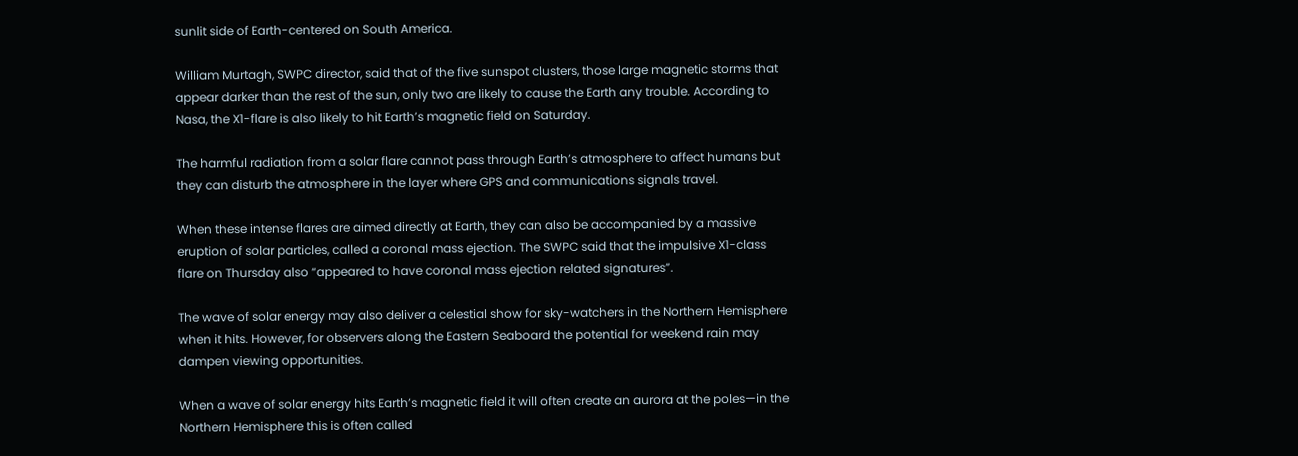sunlit side of Earth-centered on South America.

William Murtagh, SWPC director, said that of the five sunspot clusters, those large magnetic storms that appear darker than the rest of the sun, only two are likely to cause the Earth any trouble. According to Nasa, the X1-flare is also likely to hit Earth’s magnetic field on Saturday.

The harmful radiation from a solar flare cannot pass through Earth’s atmosphere to affect humans but they can disturb the atmosphere in the layer where GPS and communications signals travel.

When these intense flares are aimed directly at Earth, they can also be accompanied by a massive eruption of solar particles, called a coronal mass ejection. The SWPC said that the impulsive X1-class flare on Thursday also “appeared to have coronal mass ejection related signatures”.

The wave of solar energy may also deliver a celestial show for sky-watchers in the Northern Hemisphere when it hits. However, for observers along the Eastern Seaboard the potential for weekend rain may dampen viewing opportunities.

When a wave of solar energy hits Earth’s magnetic field it will often create an aurora at the poles—in the Northern Hemisphere this is often called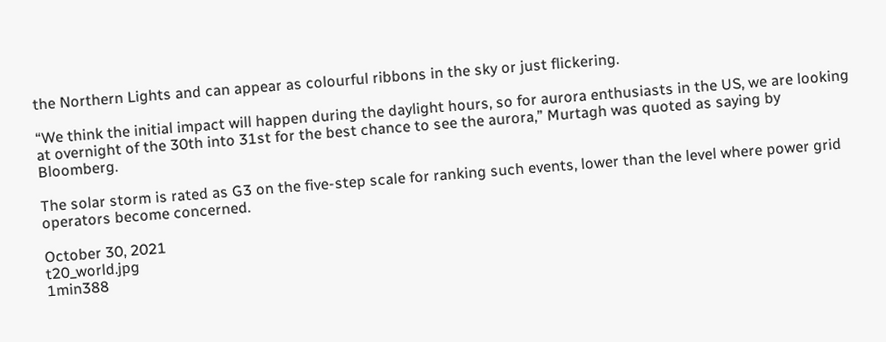the Northern Lights and can appear as colourful ribbons in the sky or just flickering.

“We think the initial impact will happen during the daylight hours, so for aurora enthusiasts in the US, we are looking at overnight of the 30th into 31st for the best chance to see the aurora,” Murtagh was quoted as saying by Bloomberg.

The solar storm is rated as G3 on the five-step scale for ranking such events, lower than the level where power grid operators become concerned.

October 30, 2021
t20_world.jpg
1min388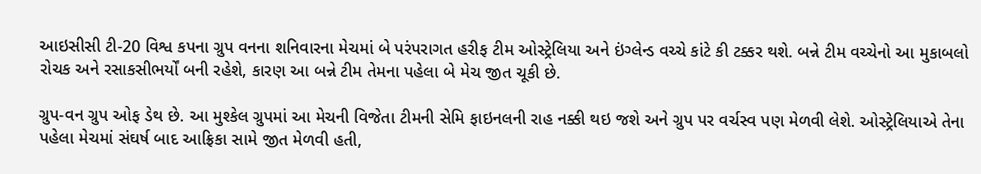આઇસીસી ટી-20 વિશ્વ કપના ગ્રુપ વનના શનિવારના મેચમાં બે પરંપરાગત હરીફ ટીમ ઓસ્ટ્રેલિયા અને ઇંગ્લેન્ડ વચ્ચે કાંટે કી ટક્કર થશે. બન્ને ટીમ વચ્ચેનો આ મુકાબલો રોચક અને રસાકસીભર્યોં બની રહેશે, કારણ આ બન્ને ટીમ તેમના પહેલા બે મેચ જીત ચૂકી છે.

ગ્રુપ-વન ગ્રુપ ઓફ ડેથ છે. આ મુશ્કેલ ગ્રુપમાં આ મેચની વિજેતા ટીમની સેમિ ફાઇનલની રાહ નક્કી થઇ જશે અને ગ્રુપ પર વર્ચસ્વ પણ મેળવી લેશે. ઓસ્ટ્રેલિયાએ તેના પહેલા મેચમાં સંઘર્ષ બાદ આફ્રિકા સામે જીત મેળવી હતી,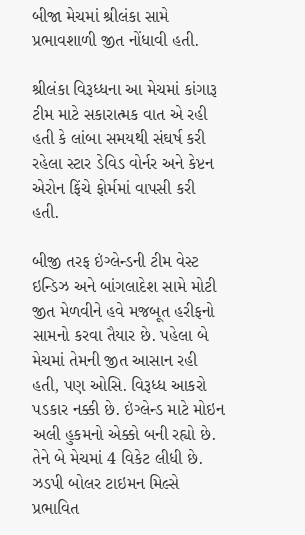બીજા મેચમાં શ્રીલંકા સામે પ્રભાવશાળી જીત નોંધાવી હતી.

શ્રીલંકા વિરૂધ્ધના આ મેચમાં કાંગારૂ ટીમ માટે સકારાત્મક વાત એ રહી હતી કે લાંબા સમયથી સંઘર્ષ કરી રહેલા સ્ટાર ડેવિડ વોર્નર અને કેપ્ટન એરોન ફિંચે ફોર્મમાં વાપસી કરી હતી.

બીજી તરફ ઇંગ્લેન્ડની ટીમ વેસ્ટ ઇન્ડિઝ અને બાંગલાદેશ સામે મોટી જીત મેળવીને હવે મજબૂત હરીફનો સામનો કરવા તૈયાર છે. પહેલા બે મેચમાં તેમની જીત આસાન રહી હતી, પણ ઓસિ. વિરૂધ્ધ આકરો પડકાર નક્કી છે. ઇંગ્લેન્ડ માટે મોઇન અલી હુકમનો એક્કો બની રહ્યો છે. તેને બે મેચમાં 4 વિકેટ લીધી છે. ઝડપી બોલર ટાઇમન મિલ્સે પ્રભાવિત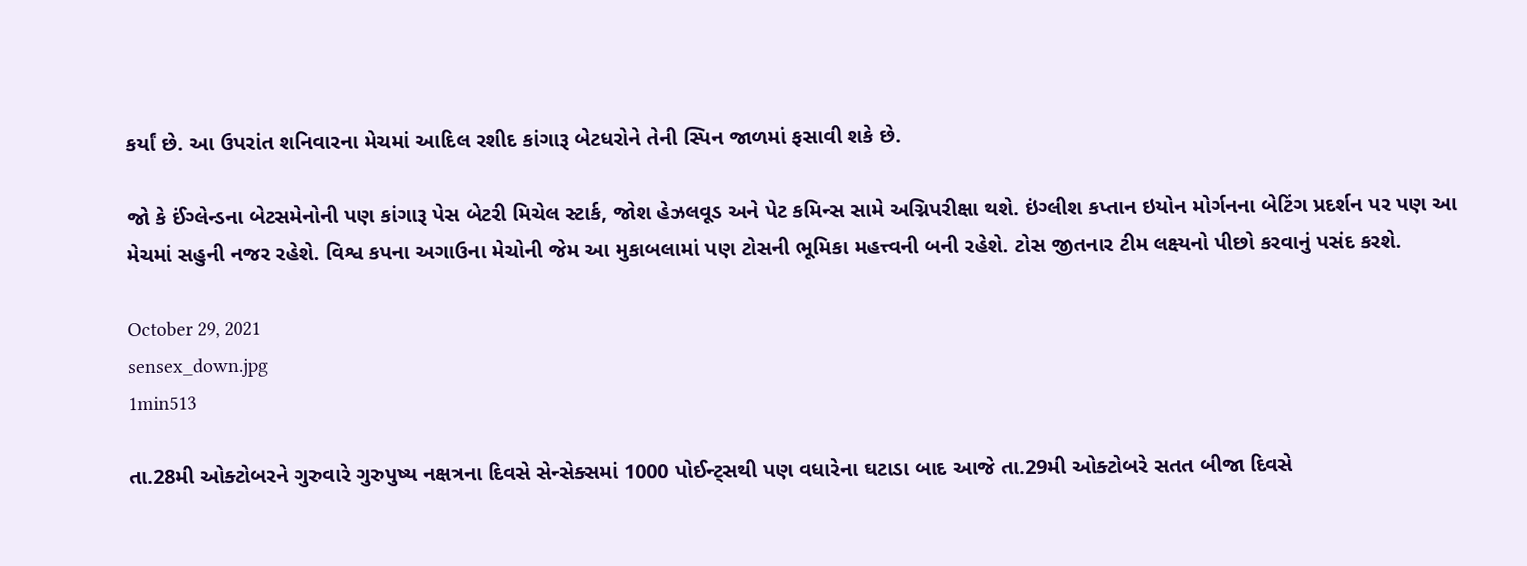કર્યાં છે. આ ઉપરાંત શનિવારના મેચમાં આદિલ રશીદ કાંગારૂ બેટધરોને તેની સ્પિન જાળમાં ફસાવી શકે છે.

જો કે ઈંગ્લેન્ડના બેટસમેનોની પણ કાંગારૂ પેસ બેટરી મિચેલ સ્ટાર્ક, જોશ હેઝલવૂડ અને પેટ કમિન્સ સામે અગ્નિપરીક્ષા થશે. ઇંગ્લીશ કપ્તાન ઇયોન મોર્ગનના બેટિંગ પ્રદર્શન પર પણ આ મેચમાં સહુની નજર રહેશે. વિશ્વ કપના અગાઉના મેચોની જેમ આ મુકાબલામાં પણ ટોસની ભૂમિકા મહત્ત્વની બની રહેશે. ટોસ જીતનાર ટીમ લક્ષ્યનો પીછો કરવાનું પસંદ કરશે.

October 29, 2021
sensex_down.jpg
1min513

તા.28મી ઓક્ટોબરને ગુરુવારે ગુરુપુષ્ય નક્ષત્રના દિવસે સેન્સેક્સમાં 1000 પોઈન્ટ્સથી પણ વધારેના ઘટાડા બાદ આજે તા.29મી ઓક્ટોબરે સતત બીજા દિવસે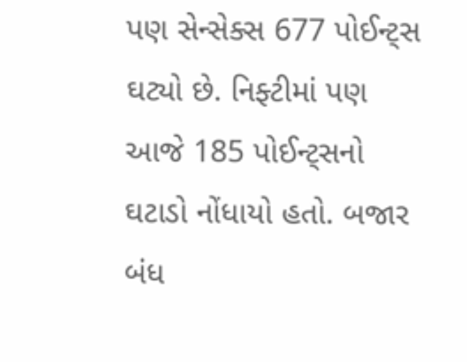પણ સેન્સેક્સ 677 પોઈન્ટ્સ ઘટ્યો છે. નિફ્ટીમાં પણ આજે 185 પોઈન્ટ્સનો ઘટાડો નોંધાયો હતો. બજાર બંધ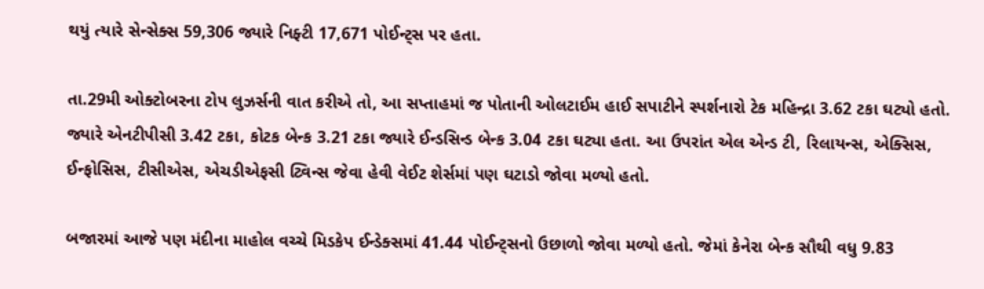થયું ત્યારે સેન્સેક્સ 59,306 જ્યારે નિફ્ટી 17,671 પોઈન્ટ્સ પર હતા.

તા.29મી ઓક્ટોબરના ટોપ લુઝર્સની વાત કરીએ તો, આ સપ્તાહમાં જ પોતાની ઓલટાઈમ હાઈ સપાટીને સ્પર્શનારો ટેક મહિન્દ્રા 3.62 ટકા ઘટ્યો હતો. જ્યારે એનટીપીસી 3.42 ટકા, કોટક બેન્ક 3.21 ટકા જ્યારે ઈન્ડસિન્ડ બેન્ક 3.04 ટકા ઘટ્યા હતા. આ ઉપરાંત એલ એન્ડ ટી, રિલાયન્સ, એક્સિસ, ઈન્ફોસિસ, ટીસીએસ, એચડીએફસી ટ્વિન્સ જેવા હેવી વેઈટ શેર્સમાં પણ ઘટાડો જોવા મળ્યો હતો.

બજારમાં આજે પણ મંદીના માહોલ વચ્ચે મિડકેપ ઈન્ડેક્સમાં 41.44 પોઈન્ટ્સનો ઉછાળો જોવા મળ્યો હતો. જેમાં કેનેરા બેન્ક સૌથી વધુ 9.83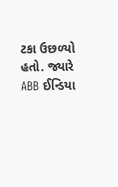ટકા ઉછળ્યો હતો. જ્યારે ABB ઈન્ડિયા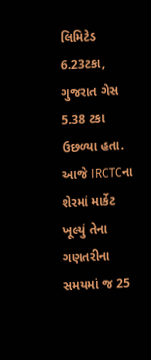લિમિટેડ 6.23ટકા, ગુજરાત ગેસ 5.38 ટકા ઉછળ્યા હતા. આજે IRCTCના શેરમાં માર્કેટ ખૂલ્યું તેના ગણતરીના સમયમાં જ 25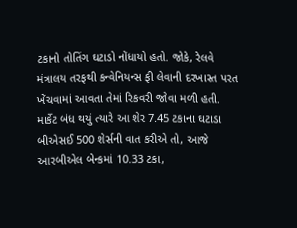ટકાનો તોતિંગ ઘટાડો નોંધાયો હતો. જોકે, રેલવે મંત્રાલય તરફથી કન્વેનિયન્સ ફી લેવાની દરખાસ્ત પરત ખેંચવામાં આવતા તેમાં રિકવરી જોવા મળી હતી. માર્કેટ બંધ થયું ત્યારે આ શેર 7.45 ટકાના ઘટાડા બીએસઈ 500 શેર્સની વાત કરીએ તો, આજે આરબીએલ બેન્કમાં 10.33 ટકા,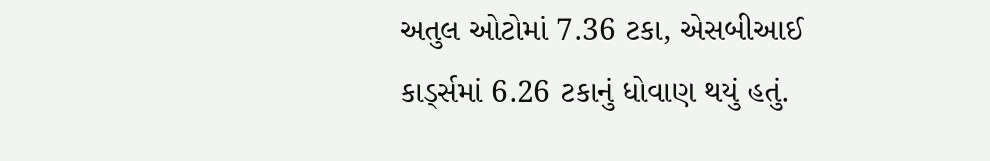અતુલ ઓટોમાં 7.36 ટકા, એસબીઆઈ કાર્ડ્સમાં 6.26 ટકાનું ધોવાણ થયું હતું.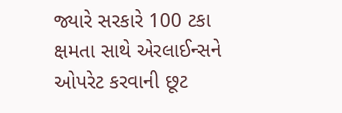જ્યારે સરકારે 100 ટકા ક્ષમતા સાથે એરલાઈન્સને ઓપરેટ કરવાની છૂટ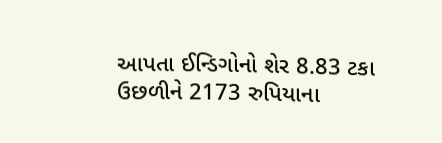આપતા ઈન્ડિગોનો શેર 8.83 ટકા ઉછળીને 2173 રુપિયાના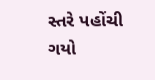સ્તરે પહોંચી ગયો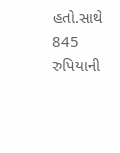હતો.સાથે 845 રુપિયાની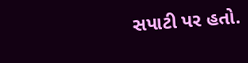સપાટી પર હતો.